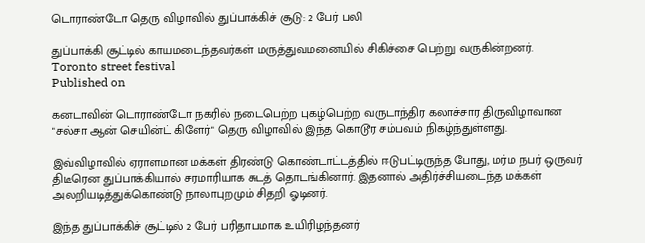டொராண்டோ தெரு விழாவில் துப்பாக்கிச் சூடு: 2 பேர் பலி

துப்பாக்கி சூட்டில் காயமடைந்தவர்கள் மருத்துவமனையில் சிகிச்சை பெற்று வருகின்றனர்.
Toronto street festival
Published on

கனடாவின் டொராண்டோ நகரில் நடைபெற்ற புகழ்பெற்ற வருடாந்திர கலாச்சார திருவிழாவான "சல்சா ஆன் செயின்ட் கிளேர்" தெரு விழாவில் இந்த கொடூர சம்பவம் நிகழ்ந்துள்ளது.

இவ்விழாவில் ஏராளமான மக்கள் திரண்டு கொண்டாட்டத்தில் ஈடுபட்டிருந்த போது, மர்ம நபர் ஒருவர் திடீரென துப்பாக்கியால் சரமாரியாக சுடத் தொடங்கினார். இதனால் அதிர்ச்சியடைந்த மக்கள் அலறியடித்துக்கொண்டு நாலாபுறமும் சிதறி ஓடினர்.

இந்த துப்பாக்கிச் சூட்டில் 2 பேர் பரிதாபமாக உயிரிழந்தனர்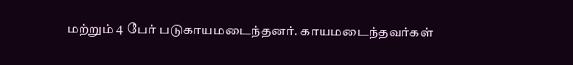மற்றும் 4 பேர் படுகாயமடைந்தனர். காயமடைந்தவர்கள்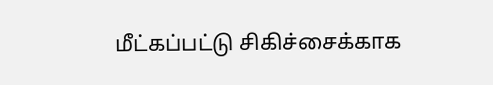மீட்கப்பட்டு சிகிச்சைக்காக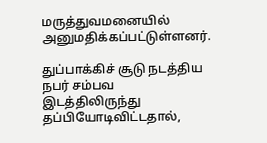மருத்துவமனையில் அனுமதிக்கப்பட்டுள்ளனர்.

துப்பாக்கிச் சூடு நடத்திய நபர் சம்பவ இடத்திலிருந்து தப்பியோடிவிட்டதால்,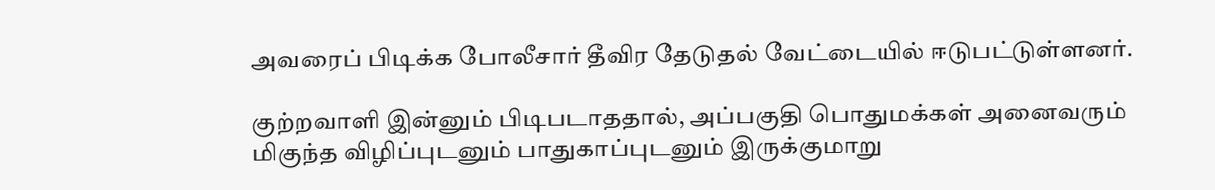அவரைப் பிடிக்க போலீசார் தீவிர தேடுதல் வேட்டையில் ஈடுபட்டுள்ளனர்.

குற்றவாளி இன்னும் பிடிபடாததால், அப்பகுதி பொதுமக்கள் அனைவரும் மிகுந்த விழிப்புடனும் பாதுகாப்புடனும் இருக்குமாறு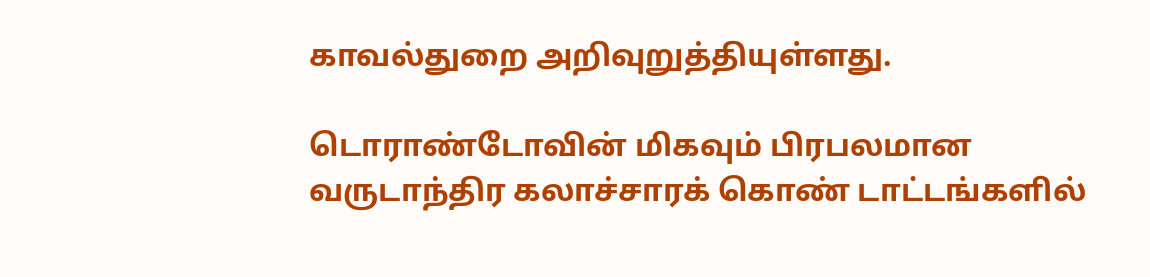காவல்துறை அறிவுறுத்தியுள்ளது.

டொராண்டோவின் மிகவும் பிரபலமான வருடாந்திர கலாச்சாரக் கொண் டாட்டங்களில்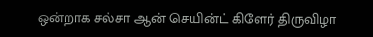ஒன்றாக சல்சா ஆன் செயின்ட் கிளேர் திருவிழா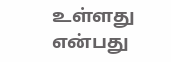உள்ளது என்பது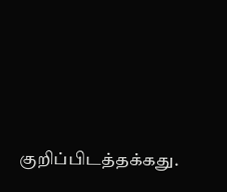குறிப்பிடத்தக்கது.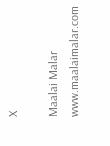X

Maalai Malar
www.maalaimalar.com